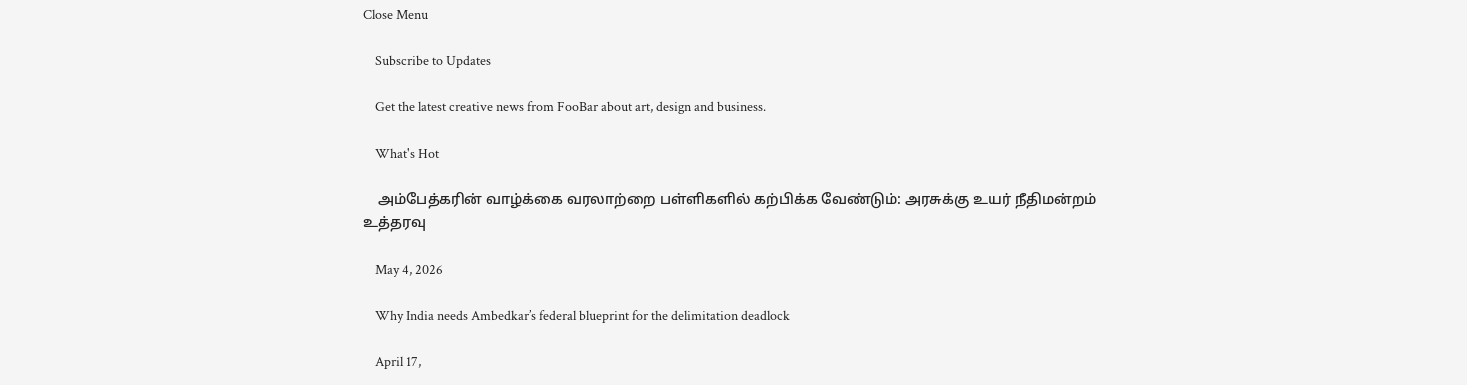Close Menu

    Subscribe to Updates

    Get the latest creative news from FooBar about art, design and business.

    What's Hot

    அம்பேத்கரின் வாழ்க்கை வரலாற்றை பள்ளிகளில் கற்பிக்க வேண்டும்: அரசுக்கு உயர் நீதிமன்றம் உத்தரவு

    May 4, 2026

    Why India needs Ambedkar’s federal blueprint for the delimitation deadlock

    April 17,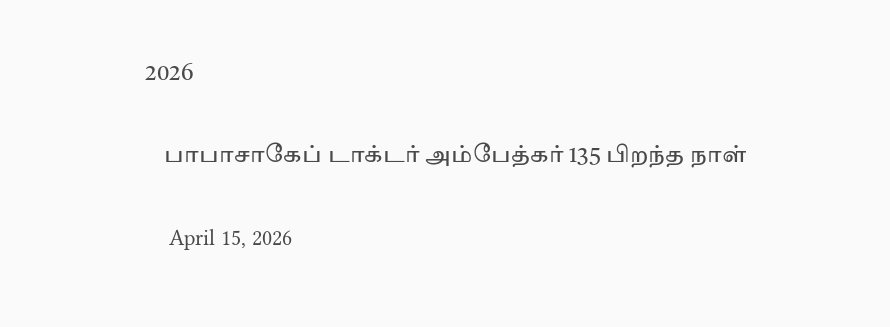2026

    பாபாசாகேப் டாக்டர் அம்பேத்கர் 135 பிறந்த நாள்

    April 15, 2026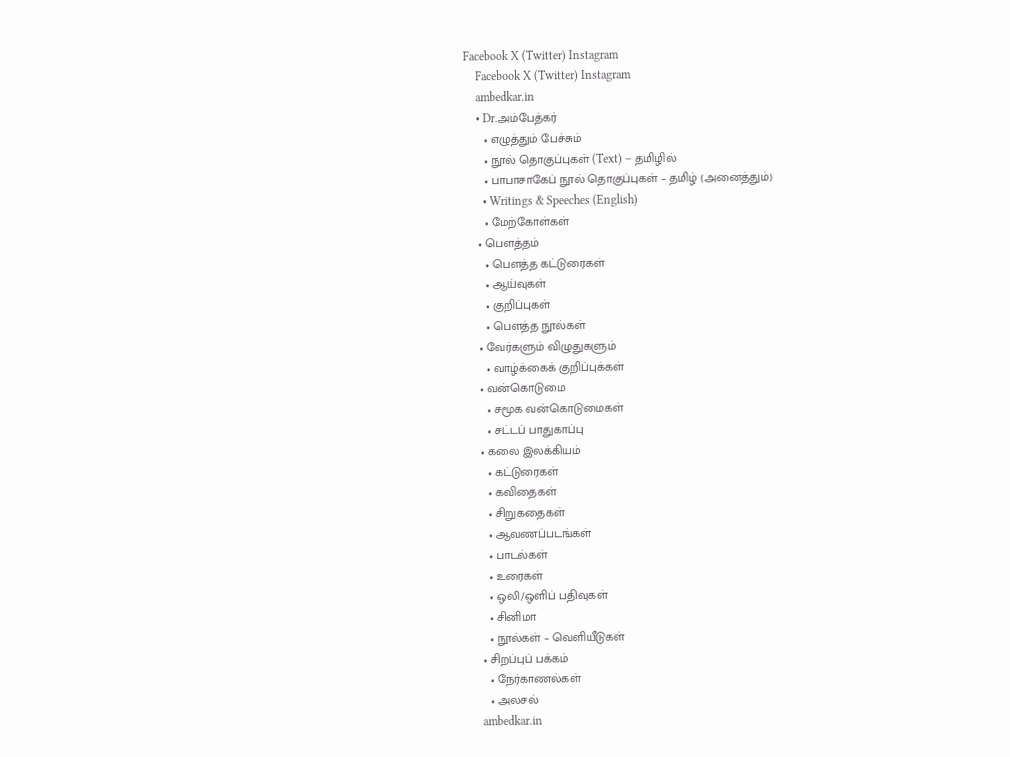Facebook X (Twitter) Instagram
    Facebook X (Twitter) Instagram
    ambedkar.in
    • Dr.அம்பேத்கர்
      • எழுத்தும் பேச்சும்
      • நூல் தொகுப்புகள் (Text) – தமிழில்
      • பாபாசாகேப் நூல் தொகுப்புகள் – தமிழ் (அனைத்தும்)
      • Writings & Speeches (English)
      • மேற்கோள்கள்
    • பௌத்தம்
      • பௌத்த கட்டுரைகள்
      • ஆய்வுகள்
      • குறிப்புகள்
      • பௌத்த நூல்கள்
    • வேர்களும் விழுதுகளும்
      • வாழ்க்கைக் குறிப்புக்கள்
    • வன்கொடுமை
      • சமூக வன்கொடுமைகள்
      • சட்டப் பாதுகாப்பு
    • கலை இலக்கியம்
      • கட்டுரைகள்
      • கவிதைகள்
      • சிறுகதைகள்
      • ஆவணப்படங்கள்
      • பாடல்கள்
      • உரைகள்
      • ஒலி/ஒளிப் பதிவுகள்
      • சினிமா
      • நூல்கள் – வெளியீடுகள்
    • சிறப்புப் பக்கம்
      • நேர்காணல்கள்
      • அலசல்
    ambedkar.in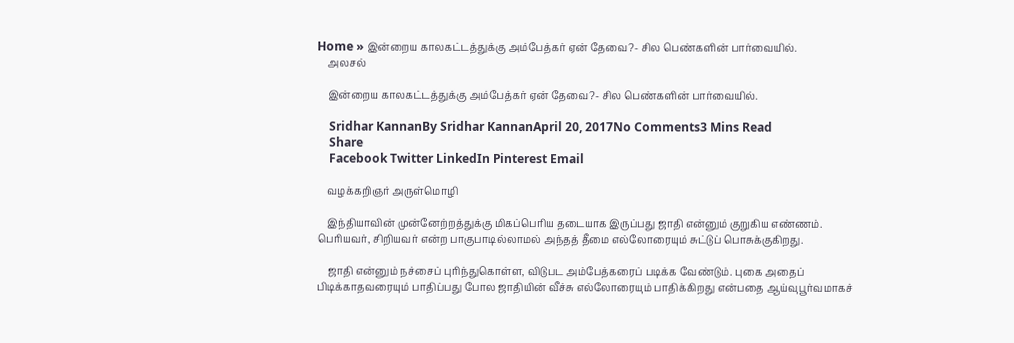Home » இன்றைய காலகட்டத்துக்கு அம்பேத்கர் ஏன் தேவை?- சில பெண்களின் பார்வையில்.
    அலசல்

    இன்றைய காலகட்டத்துக்கு அம்பேத்கர் ஏன் தேவை?- சில பெண்களின் பார்வையில்.

    Sridhar KannanBy Sridhar KannanApril 20, 2017No Comments3 Mins Read
    Share
    Facebook Twitter LinkedIn Pinterest Email

    வழக்கறிஞர் அருள்மொழி

    இந்தியாவின் முன்னேற்றத்துக்கு மிகப்பெரிய தடையாக இருப்பது ஜாதி என்னும் குறுகிய எண்ணம். பெரியவர், சிறியவர் என்ற பாகுபாடில்லாமல் அந்தத் தீமை எல்லோரையும் சுட்டுப் பொசுக்குகிறது.

    ஜாதி என்னும் நச்சைப் புரிந்துகொள்ள, விடுபட அம்பேத்கரைப் படிக்க வேண்டும். புகை அதைப் பிடிக்காதவரையும் பாதிப்பது போல ஜாதியின் வீச்சு எல்லோரையும் பாதிக்கிறது என்பதை ஆய்வுபூர்வமாகச்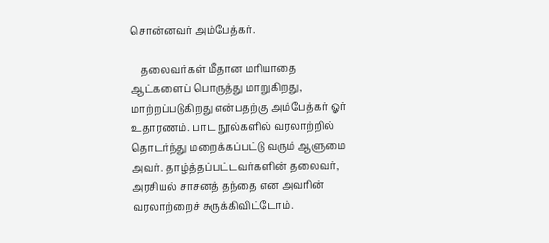சொன்னவர் அம்பேத்கர்.

    தலைவர்கள் மீதான மரியாதை ஆட்களைப் பொருத்து மாறுகிறது, மாற்றப்படுகிறது என்பதற்கு அம்பேத்கர் ஓர் உதாரணம். பாட நூல்களில் வரலாற்றில் தொடர்ந்து மறைக்கப்பட்டு வரும் ஆளுமை அவர். தாழ்த்தப்பட்டவர்களின் தலைவர், அரசியல் சாசனத் தந்தை என அவரின் வரலாற்றைச் சுருக்கிவிட்டோம்.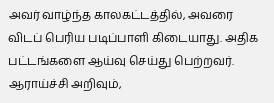அவர் வாழ்ந்த காலகட்டத்தில், அவரை விடப் பெரிய படிப்பாளி கிடையாது. அதிக பட்டங்களை ஆய்வு செய்து பெற்றவர். ஆராய்ச்சி அறிவும்,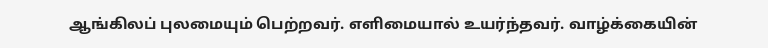ஆங்கிலப் புலமையும் பெற்றவர். எளிமையால் உயர்ந்தவர். வாழ்க்கையின்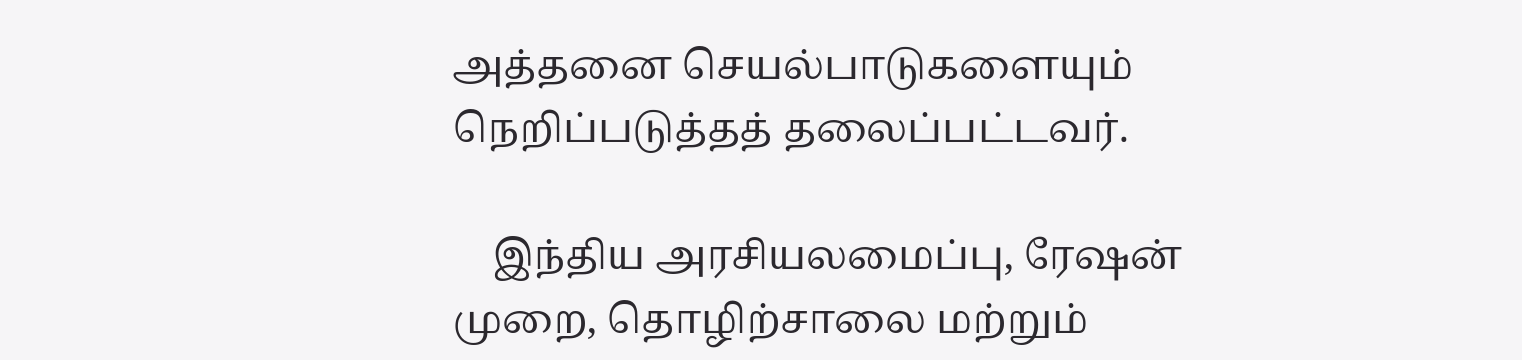அத்தனை செயல்பாடுகளையும் நெறிப்படுத்தத் தலைப்பட்டவர்.

    இந்திய அரசியலமைப்பு, ரேஷன் முறை, தொழிற்சாலை மற்றும்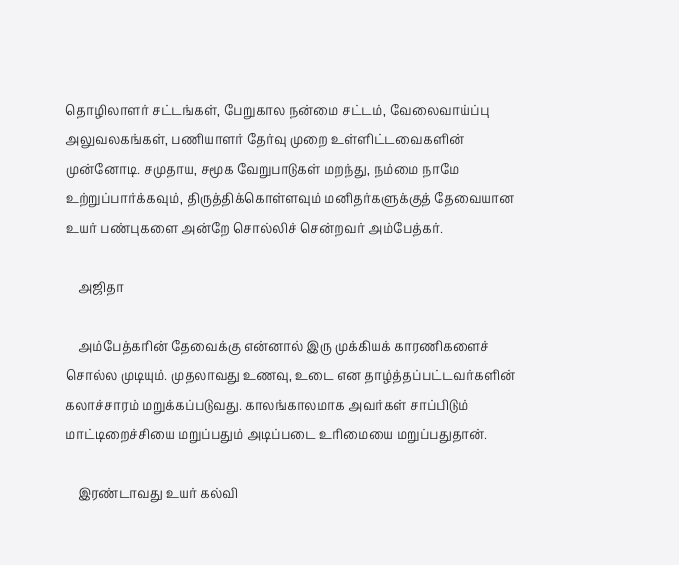தொழிலாளர் சட்டங்கள், பேறுகால நன்மை சட்டம், வேலைவாய்ப்பு அலுவலகங்கள், பணியாளர் தேர்வு முறை உள்ளிட்டவைகளின் முன்னோடி. சமுதாய, சமூக வேறுபாடுகள் மறந்து, நம்மை நாமே உற்றுப்பார்க்கவும், திருத்திக்கொள்ளவும் மனிதர்களுக்குத் தேவையான உயர் பண்புகளை அன்றே சொல்லிச் சென்றவர் அம்பேத்கர்.

    அஜிதா

    அம்பேத்கரின் தேவைக்கு என்னால் இரு முக்கியக் காரணிகளைச் சொல்ல முடியும். முதலாவது உணவு, உடை என தாழ்த்தப்பட்டவர்களின் கலாச்சாரம் மறுக்கப்படுவது. காலங்காலமாக அவர்கள் சாப்பிடும் மாட்டிறைச்சியை மறுப்பதும் அடிப்படை உரிமையை மறுப்பதுதான்.

    இரண்டாவது உயர் கல்வி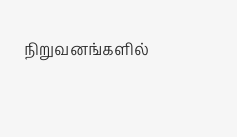நிறுவனங்களில்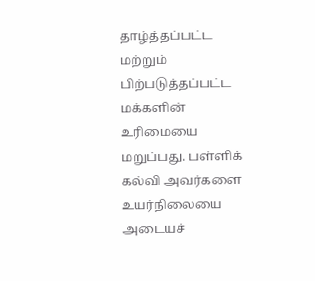தாழ்த்தப்பட்ட மற்றும் பிற்படுத்தப்பட்ட மக்களின் உரிமையை மறுப்பது. பள்ளிக் கல்வி அவர்களை உயர்நிலையை அடையச்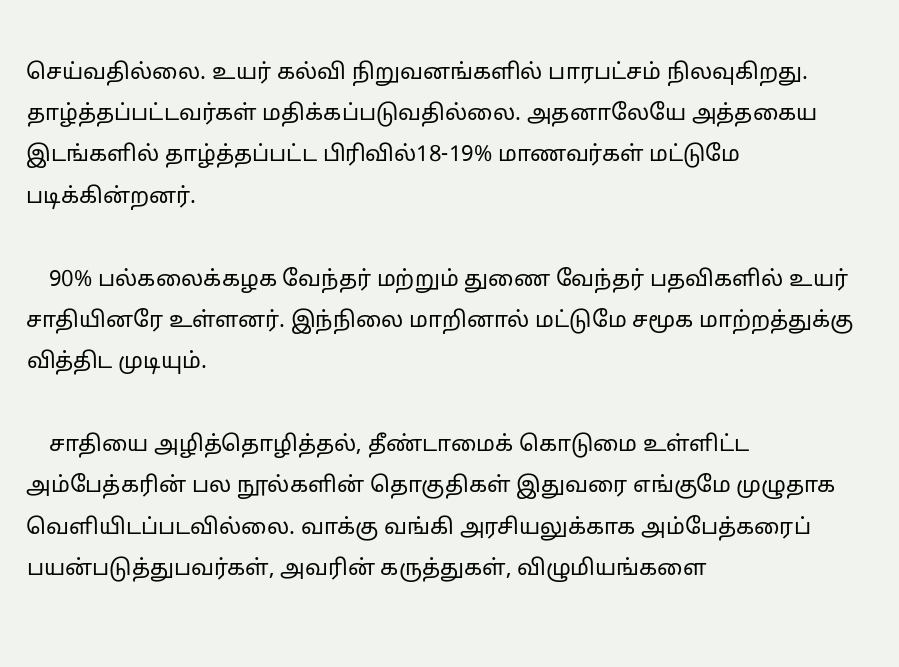செய்வதில்லை. உயர் கல்வி நிறுவனங்களில் பாரபட்சம் நிலவுகிறது. தாழ்த்தப்பட்டவர்கள் மதிக்கப்படுவதில்லை. அதனாலேயே அத்தகைய இடங்களில் தாழ்த்தப்பட்ட பிரிவில்18-19% மாணவர்கள் மட்டுமே படிக்கின்றனர்.

    90% பல்கலைக்கழக வேந்தர் மற்றும் துணை வேந்தர் பதவிகளில் உயர் சாதியினரே உள்ளனர். இந்நிலை மாறினால் மட்டுமே சமூக மாற்றத்துக்கு வித்திட முடியும்.

    சாதியை அழித்தொழித்தல், தீண்டாமைக் கொடுமை உள்ளிட்ட அம்பேத்கரின் பல நூல்களின் தொகுதிகள் இதுவரை எங்குமே முழுதாக வெளியிடப்படவில்லை. வாக்கு வங்கி அரசியலுக்காக அம்பேத்கரைப் பயன்படுத்துபவர்கள், அவரின் கருத்துகள், விழுமியங்களை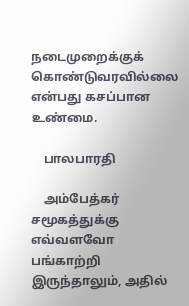நடைமுறைக்குக் கொண்டுவரவில்லை என்பது கசப்பான உண்மை.

    பாலபாரதி

    அம்பேத்கர் சமூகத்துக்கு எவ்வளவோ பங்காற்றி இருந்தாலும், அதில்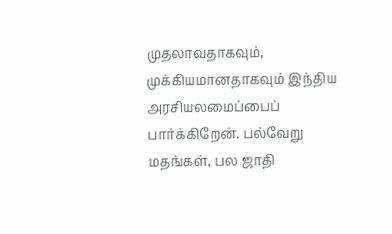முதலாவதாகவும், முக்கியமானதாகவும் இந்திய அரசியலமைப்பைப் பார்க்கிறேன். பல்வேறு மதங்கள், பல ஜாதி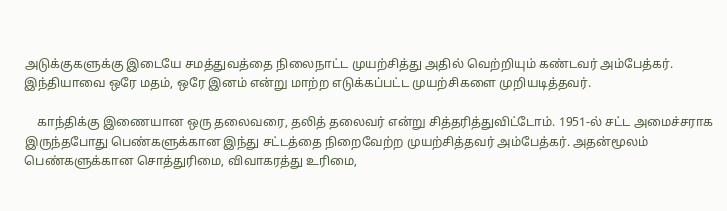அடுக்குகளுக்கு இடையே சமத்துவத்தை நிலைநாட்ட முயற்சித்து அதில் வெற்றியும் கண்டவர் அம்பேத்கர். இந்தியாவை ஒரே மதம், ஒரே இனம் என்று மாற்ற எடுக்கப்பட்ட முயற்சிகளை முறியடித்தவர்.

    காந்திக்கு இணையான ஒரு தலைவரை, தலித் தலைவர் என்று சித்தரித்துவிட்டோம். 1951-ல் சட்ட அமைச்சராக இருந்தபோது பெண்களுக்கான இந்து சட்டத்தை நிறைவேற்ற முயற்சித்தவர் அம்பேத்கர். அதன்மூலம் பெண்களுக்கான சொத்துரிமை, விவாகரத்து உரிமை,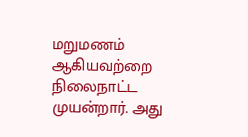மறுமணம் ஆகியவற்றை நிலைநாட்ட முயன்றார். அது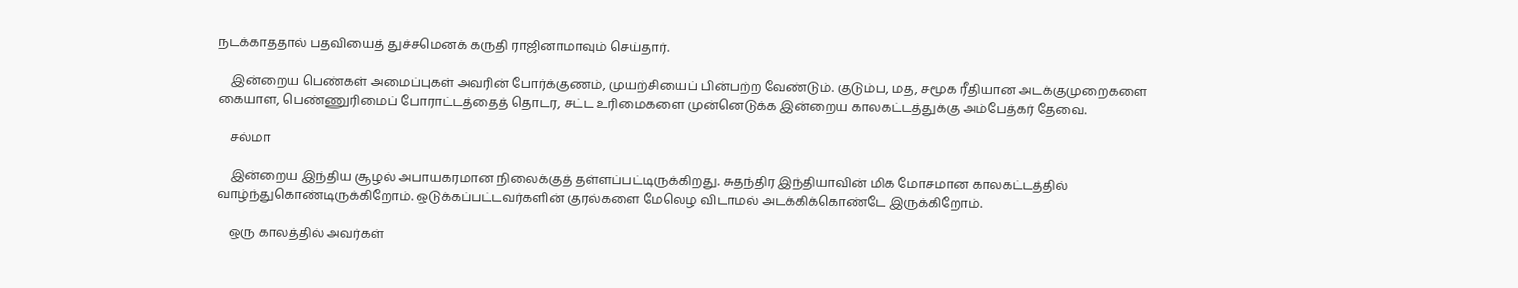நடக்காததால் பதவியைத் துச்சமெனக் கருதி ராஜினாமாவும் செய்தார்.

    இன்றைய பெண்கள் அமைப்புகள் அவரின் போர்க்குணம், முயற்சியைப் பின்பற்ற வேண்டும். குடும்ப, மத, சமூக ரீதியான அடக்குமுறைகளை கையாள, பெண்ணுரிமைப் போராட்டத்தைத் தொடர, சட்ட உரிமைகளை முன்னெடுக்க இன்றைய காலகட்டத்துக்கு அம்பேத்கர் தேவை.

    சல்மா

    இன்றைய இந்திய சூழல் அபாயகரமான நிலைக்குத் தள்ளப்பட்டிருக்கிறது. சுதந்திர இந்தியாவின் மிக மோசமான காலகட்டத்தில் வாழ்ந்துகொண்டிருக்கிறோம். ஒடுக்கப்பட்டவர்களின் குரல்களை மேலெழ விடாமல் அடக்கிக்கொண்டே இருக்கிறோம்.

    ஒரு காலத்தில் அவர்கள்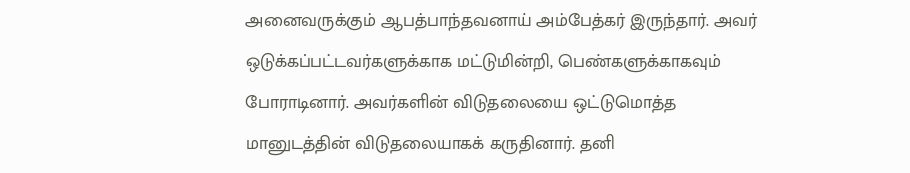அனைவருக்கும் ஆபத்பாந்தவனாய் அம்பேத்கர் இருந்தார். அவர் ஒடுக்கப்பட்டவர்களுக்காக மட்டுமின்றி, பெண்களுக்காகவும் போராடினார். அவர்களின் விடுதலையை ஒட்டுமொத்த மானுடத்தின் விடுதலையாகக் கருதினார். தனி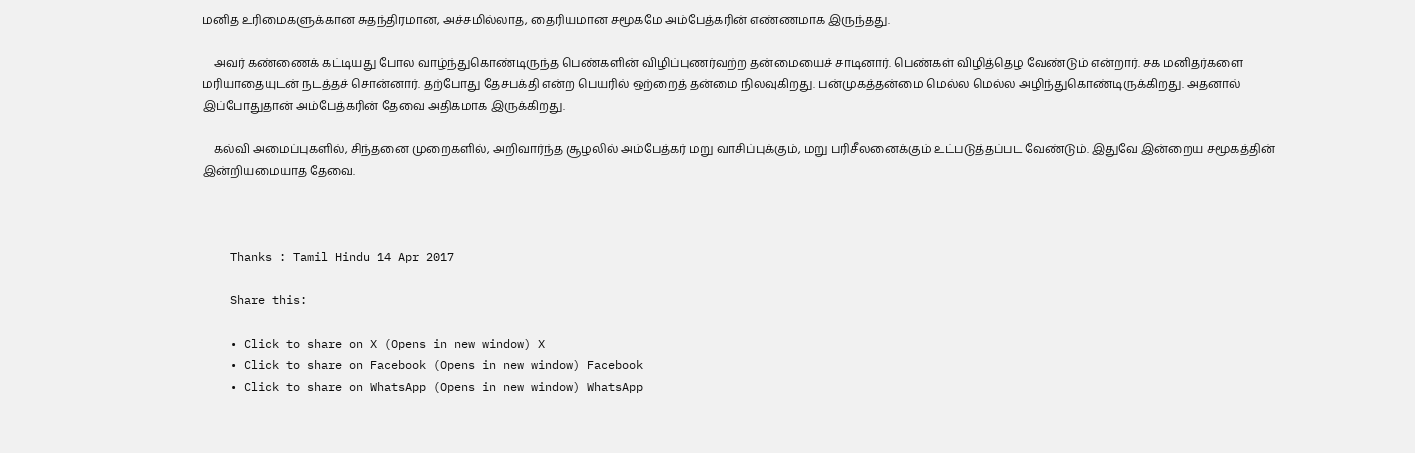மனித உரிமைகளுக்கான சுதந்திரமான, அச்சமில்லாத, தைரியமான சமூகமே அம்பேத்கரின் எண்ணமாக இருந்தது.

    அவர் கண்ணைக் கட்டியது போல வாழ்ந்துகொண்டிருந்த பெண்களின் விழிப்புணர்வற்ற தன்மையைச் சாடினார். பெண்கள் விழித்தெழ வேண்டும் என்றார். சக மனிதர்களை மரியாதையுடன் நடத்தச் சொன்னார். தற்போது தேசபக்தி என்ற பெயரில் ஒற்றைத் தன்மை நிலவுகிறது. பன்முகத்தன்மை மெல்ல மெல்ல அழிந்துகொண்டிருக்கிறது. அதனால் இப்போதுதான் அம்பேத்கரின் தேவை அதிகமாக இருக்கிறது.

    கல்வி அமைப்புகளில், சிந்தனை முறைகளில், அறிவார்ந்த சூழலில் அம்பேத்கர் மறு வாசிப்புக்கும், மறு பரிசீலனைக்கும் உட்படுத்தப்பட வேண்டும். இதுவே இன்றைய சமூகத்தின் இன்றியமையாத தேவை.



    Thanks : Tamil Hindu 14 Apr 2017

    Share this:

    • Click to share on X (Opens in new window) X
    • Click to share on Facebook (Opens in new window) Facebook
    • Click to share on WhatsApp (Opens in new window) WhatsApp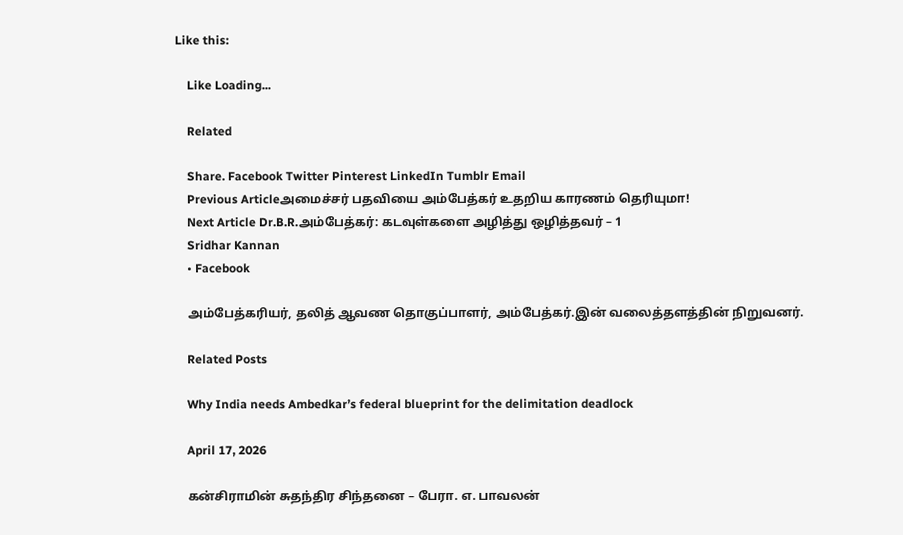Like this:

    Like Loading...

    Related

    Share. Facebook Twitter Pinterest LinkedIn Tumblr Email
    Previous Articleஅமைச்சர் பதவியை அம்பேத்கர் உதறிய காரணம் தெரியுமா!
    Next Article Dr.B.R.அம்பேத்கர்: கடவுள்களை அழித்து ஒழித்தவர் – 1
    Sridhar Kannan
    • Facebook

    அம்பேத்கரியர், தலித் ஆவண தொகுப்பாளர், அம்பேத்கர்.இன் வலைத்தளத்தின் நிறுவனர்.

    Related Posts

    Why India needs Ambedkar’s federal blueprint for the delimitation deadlock

    April 17, 2026

    கன்சிராமின் சுதந்திர சிந்தனை – பேரா. எ. பாவலன்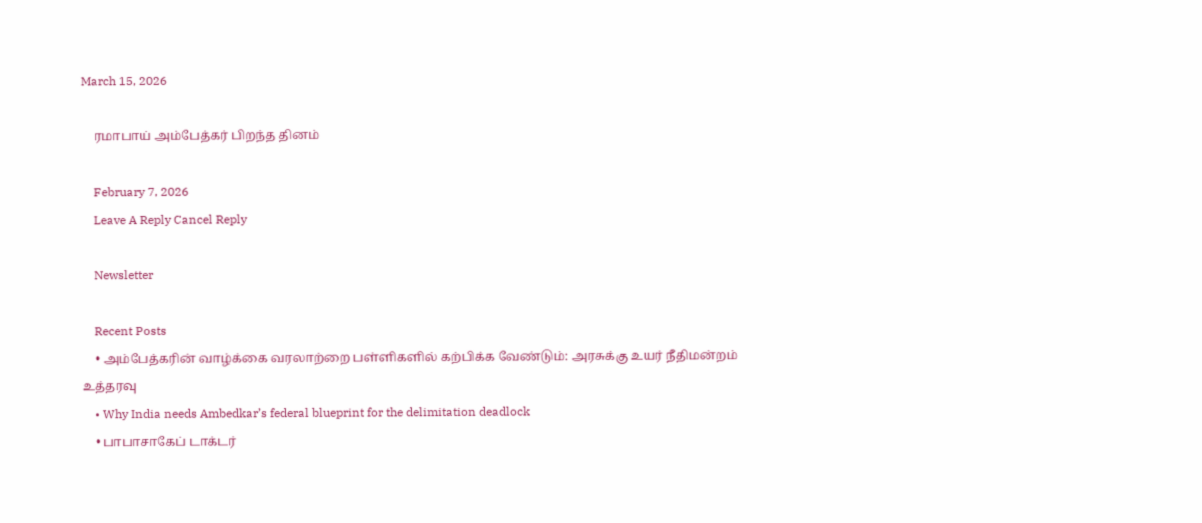March 15, 2026

    ரமாபாய் அம்பேத்கர் பிறந்த தினம்

    February 7, 2026
    Leave A Reply Cancel Reply

    Newsletter

    Recent Posts
    • அம்பேத்கரின் வாழ்க்கை வரலாற்றை பள்ளிகளில் கற்பிக்க வேண்டும்: அரசுக்கு உயர் நீதிமன்றம் உத்தரவு
    • Why India needs Ambedkar’s federal blueprint for the delimitation deadlock
    • பாபாசாகேப் டாக்டர்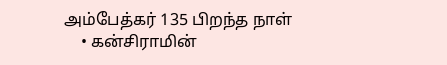அம்பேத்கர் 135 பிறந்த நாள்
    • கன்சிராமின்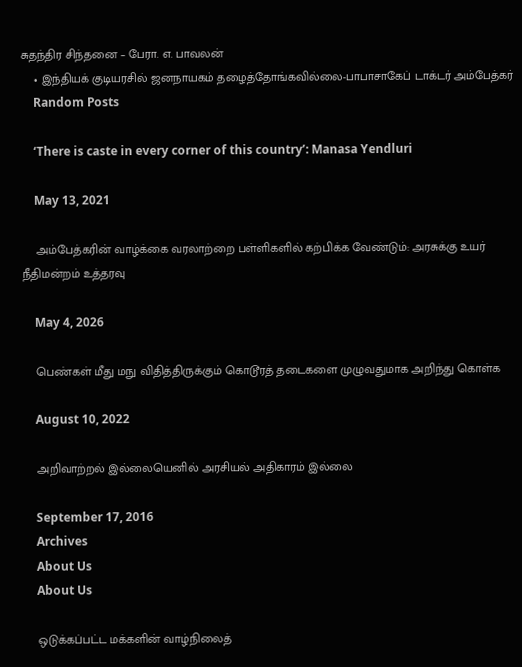சுதந்திர சிந்தனை – பேரா. எ. பாவலன்
    • இந்தியக் குடியரசில் ஜனநாயகம் தழைத்தோங்கவில்லை-பாபாசாகேப் டாக்டர் அம்பேத்கர்
    Random Posts

    ‘There is caste in every corner of this country’: Manasa Yendluri

    May 13, 2021

    அம்பேத்கரின் வாழ்க்கை வரலாற்றை பள்ளிகளில் கற்பிக்க வேண்டும்: அரசுக்கு உயர் நீதிமன்றம் உத்தரவு

    May 4, 2026

    பெண்கள் மீது மநு விதித்திருக்கும் கொடூரத் தடைகளை முழுவதுமாக அறிந்து கொள்க

    August 10, 2022

    அறிவாற்றல் இல்லையெனில் அரசியல் அதிகாரம் இல்லை

    September 17, 2016
    Archives
    About Us
    About Us

    ஒடுக்கப்பட்ட மக்களின் வாழ்நிலைத்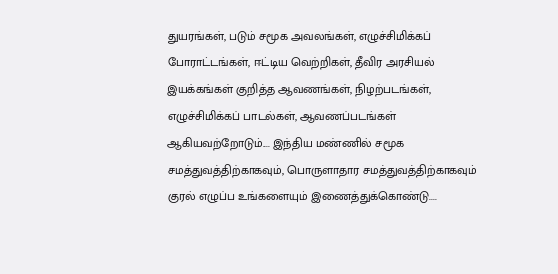துயரங்கள், படும் சமூக அவலங்கள், எழுச்சிமிக்கப் போராட்டங்கள், ஈட்டிய வெற்றிகள், தீவிர அரசியல் இயக்கங்கள் குறித்த ஆவணங்கள், நிழற்படங்கள், எழுச்சிமிக்கப் பாடல்கள், ஆவணப்படங்கள் ஆகியவற்றோடும்.... இந்திய மண்ணில் சமூக சமத்துவத்திற்காகவும், பொருளாதார சமத்துவத்திற்காகவும் குரல் எழுப்ப உங்களையும் இணைத்துக்கொண்டு....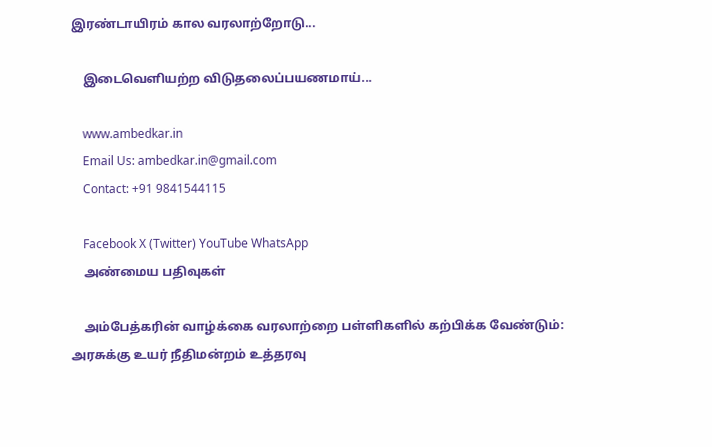இரண்டாயிரம் கால வரலாற்றோடு...

    இடைவெளியற்ற விடுதலைப்பயணமாய்...

    www.ambedkar.in
    Email Us: ambedkar.in@gmail.com
    Contact: +91 9841544115

    Facebook X (Twitter) YouTube WhatsApp
    அண்மைய பதிவுகள்

    அம்பேத்கரின் வாழ்க்கை வரலாற்றை பள்ளிகளில் கற்பிக்க வேண்டும்: அரசுக்கு உயர் நீதிமன்றம் உத்தரவு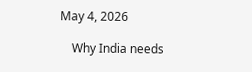May 4, 2026

    Why India needs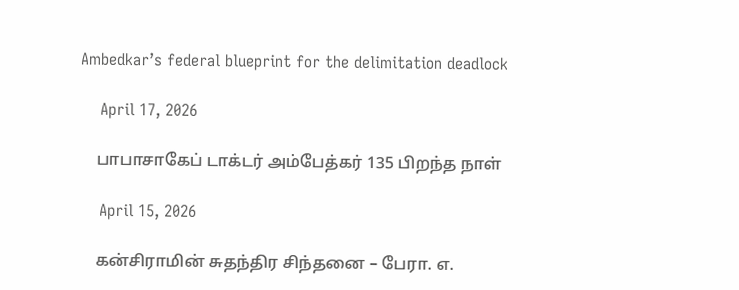Ambedkar’s federal blueprint for the delimitation deadlock

    April 17, 2026

    பாபாசாகேப் டாக்டர் அம்பேத்கர் 135 பிறந்த நாள்

    April 15, 2026

    கன்சிராமின் சுதந்திர சிந்தனை – பேரா. எ.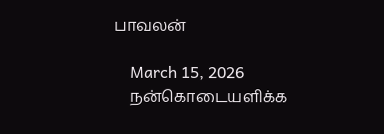பாவலன்

    March 15, 2026
    நன்கொடையளிக்க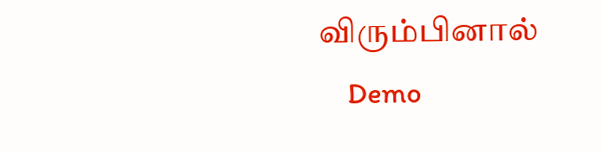விரும்பினால்
    Demo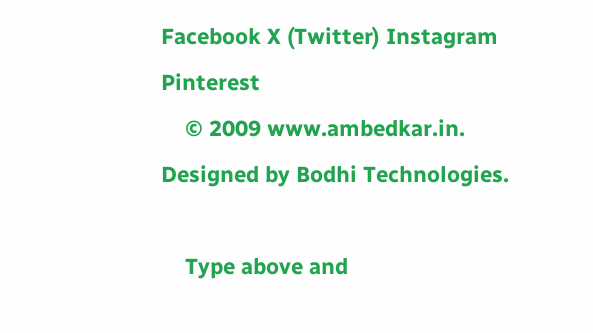Facebook X (Twitter) Instagram Pinterest
    © 2009 www.ambedkar.in. Designed by Bodhi Technologies.

    Type above and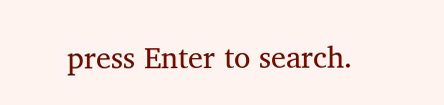press Enter to search.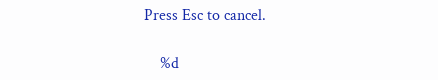Press Esc to cancel.

    %d